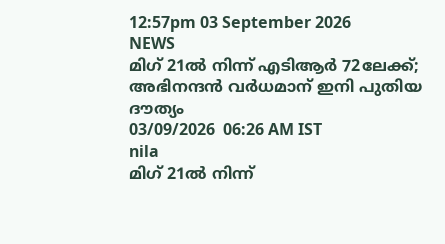12:57pm 03 September 2026
NEWS
മിഗ് 21ൽ നിന്ന് എടിആർ 72ലേക്ക്; അഭിനന്ദൻ വർധമാന് ഇനി പുതിയ ദൗത്യം
03/09/2026  06:26 AM IST
nila
മിഗ് 21ൽ നിന്ന്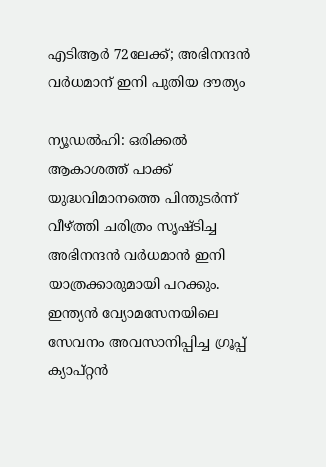എടിആർ 72ലേക്ക്; അഭിനന്ദൻ വർധമാന് ഇനി പുതിയ ദൗത്യം

ന്യൂഡൽഹി: ഒരിക്കൽ ആകാശത്ത് പാക്ക് യുദ്ധവിമാനത്തെ പിന്തുടർന്ന് വീഴ്ത്തി ചരിത്രം സൃഷ്ടിച്ച അഭിനന്ദൻ വർധമാൻ ഇനി യാത്രക്കാരുമായി പറക്കും. ഇന്ത്യൻ വ്യോമസേനയിലെ സേവനം അവസാനിപ്പിച്ച ഗ്രൂപ്പ് ക്യാപ്റ്റൻ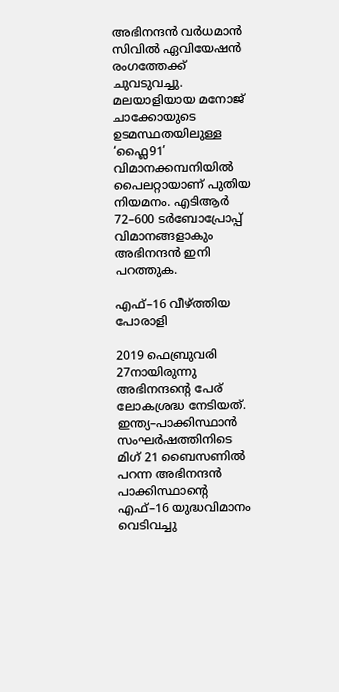അഭിനന്ദൻ വർധമാൻ സിവിൽ ഏവിയേഷൻ രംഗത്തേക്ക് ചുവടുവച്ചു. മലയാളിയായ മനോജ് ചാക്കോയുടെ ഉടമസ്ഥതയിലുള്ള ‘ഫ്ലൈ91’ വിമാനക്കമ്പനിയിൽ പൈലറ്റായാണ് പുതിയ നിയമനം. എടിആർ 72–600 ടർബോപ്രോപ്പ് വിമാനങ്ങളാകും അഭിനന്ദൻ ഇനി പറത്തുക.

എഫ്–16 വീഴ്ത്തിയ പോരാളി

2019 ഫെബ്രുവരി 27നായിരുന്നു അഭിനന്ദന്റെ പേര് ലോകശ്രദ്ധ നേടിയത്. ഇന്ത്യ–പാക്കിസ്ഥാൻ സംഘർഷത്തിനിടെ മിഗ് 21 ബൈസണിൽ പറന്ന അഭിനന്ദൻ പാക്കിസ്ഥാന്റെ എഫ്–16 യുദ്ധവിമാനം വെടിവച്ചു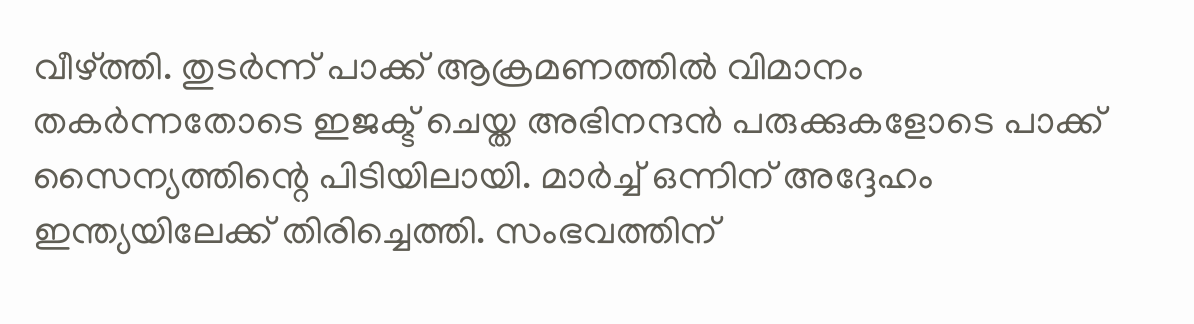വീഴ്ത്തി. തുടർന്ന് പാക്ക് ആക്രമണത്തിൽ വിമാനം തകർന്നതോടെ ഇജക്ട് ചെയ്ത അഭിനന്ദൻ പരുക്കുകളോടെ പാക്ക് സൈന്യത്തിന്റെ പിടിയിലായി. മാർച്ച് ഒന്നിന് അദ്ദേഹം ഇന്ത്യയിലേക്ക് തിരിച്ചെത്തി. സംഭവത്തിന്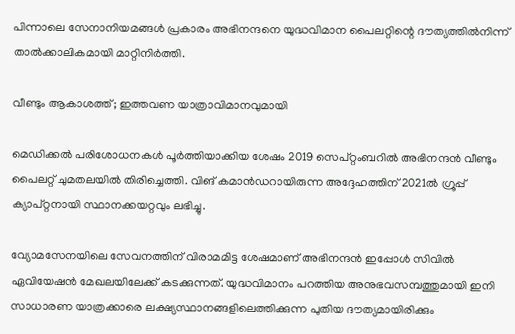പിന്നാലെ സേനാനിയമങ്ങൾ പ്രകാരം അഭിനന്ദനെ യുദ്ധവിമാന പൈലറ്റിന്റെ ദൗത്യത്തിൽനിന്ന് താൽക്കാലികമായി മാറ്റിനിർത്തി.

വീണ്ടും ആകാശത്ത്; ഇത്തവണ യാത്രാവിമാനവുമായി

മെഡിക്കൽ പരിശോധനകൾ പൂർത്തിയാക്കിയ ശേഷം 2019 സെപ്റ്റംബറിൽ അഭിനന്ദൻ വീണ്ടും പൈലറ്റ് ചുമതലയിൽ തിരിച്ചെത്തി. വിങ് കമാൻഡറായിരുന്ന അദ്ദേഹത്തിന് 2021ൽ ഗ്രൂപ്പ് ക്യാപ്റ്റനായി സ്ഥാനക്കയറ്റവും ലഭിച്ചു.

വ്യോമസേനയിലെ സേവനത്തിന് വിരാമമിട്ട ശേഷമാണ് അഭിനന്ദൻ ഇപ്പോൾ സിവിൽ ഏവിയേഷൻ മേഖലയിലേക്ക് കടക്കുന്നത്. യുദ്ധവിമാനം പറത്തിയ അനുഭവസമ്പത്തുമായി ഇനി സാധാരണ യാത്രക്കാരെ ലക്ഷ്യസ്ഥാനങ്ങളിലെത്തിക്കുന്ന പുതിയ ദൗത്യമായിരിക്കും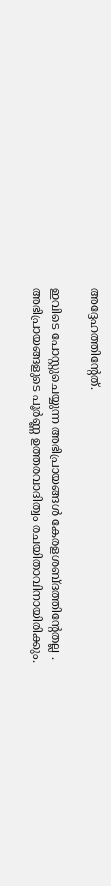അദ്ദേഹത്തിന്റേത്.

ഇവിടെ പോസ്റ്റുചെയ്യുന്ന അഭിപ്രായങ്ങള്‍ കേരളശബ്‌ദത്തിന്റേതല്ല . അഭിപ്രായങ്ങളുടെ പൂര്‍ണ്ണ ഉത്തരവാദിത്വം രചയിതാവിനായിരിക്കും.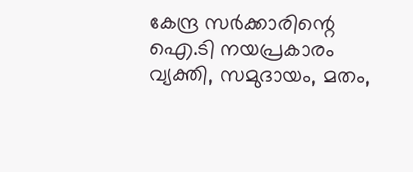കേന്ദ്ര സർക്കാരിന്റെ ഐ.ടി നയപ്രകാരം വ്യക്തി, സമുദായം, മതം,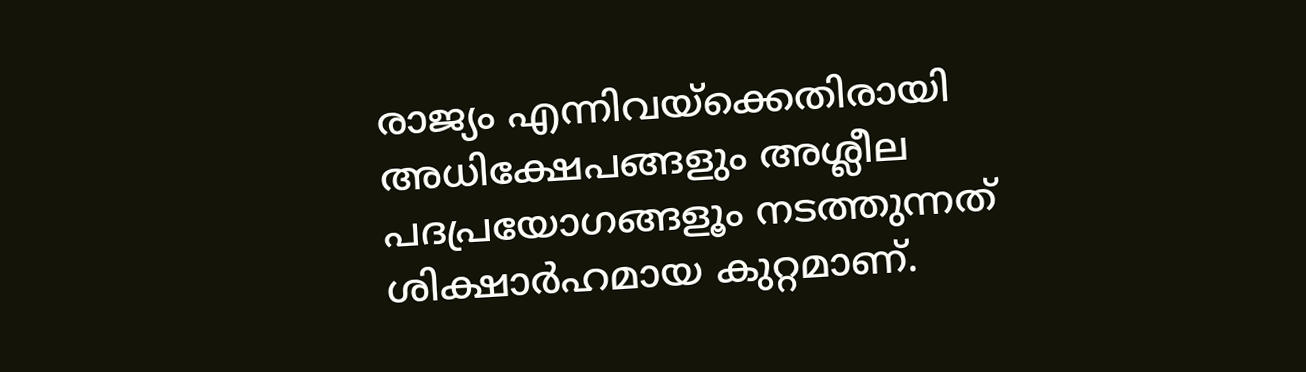രാജ്യം എന്നിവയ്ക്കെതിരായി അധിക്ഷേപങ്ങളും അശ്ലീല പദപ്രയോഗങ്ങളൂം നടത്തുന്നത് ശിക്ഷാര്‍ഹമായ കുറ്റമാണ്.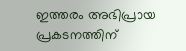ഇത്തരം അഭിപ്രായ പ്രകടനത്തിന്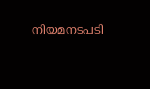നിയമനടപടി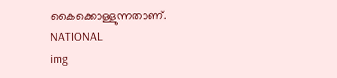കൈക്കൊള്ളുന്നതാണ്.
NATIONAL
img